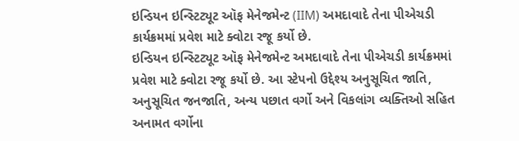ઇન્ડિયન ઇન્સ્ટિટ્યૂટ ઑફ મેનેજમેન્ટ (IIM) અમદાવાદે તેના પીએચડી કાર્યક્રમમાં પ્રવેશ માટે ક્વોટા રજૂ કર્યો છે.
ઇન્ડિયન ઇન્સ્ટિટ્યૂટ ઑફ મેનેજમેન્ટ અમદાવાદે તેના પીએચડી કાર્યક્રમમાં પ્રવેશ માટે ક્વોટા રજૂ કર્યો છે. આ સ્ટેપનો ઉદ્દેશ્ય અનુસૂચિત જાતિ, અનુસૂચિત જનજાતિ, અન્ય પછાત વર્ગો અને વિકલાંગ વ્યક્તિઓ સહિત અનામત વર્ગોના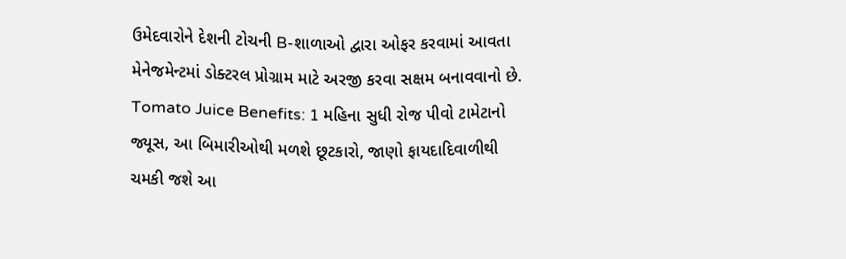ઉમેદવારોને દેશની ટોચની B-શાળાઓ દ્વારા ઓફર કરવામાં આવતા મેનેજમેન્ટમાં ડોક્ટરલ પ્રોગ્રામ માટે અરજી કરવા સક્ષમ બનાવવાનો છે.
Tomato Juice Benefits: 1 મહિના સુધી રોજ પીવો ટામેટાનો જ્યૂસ, આ બિમારીઓથી મળશે છૂટકારો, જાણો ફાયદાદિવાળીથી ચમકી જશે આ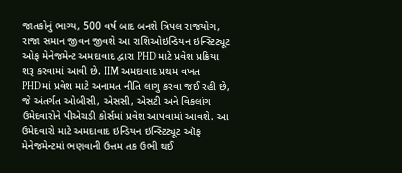જાતકોનું ભાગ્ય, 500 વર્ષ બાદ બનશે ત્રિપલ રાજયોગ, રાજા સમાન જીવન જીવશે આ રાશિઓઇન્ડિયન ઇન્સ્ટિટ્યૂટ ઓફ મેનેજમેન્ટ અમદાવાદ દ્વારા PHD માટે પ્રવેશ પ્રક્રિયા શરૂ કરવામાં આવી છે. IIM અમદાવાદ પ્રથમ વખત PHDમાં પ્રવેશ માટે અનામત નીતિ લાગુ કરવા જઈ રહી છે, જે અંતર્ગત ઓબીસી, એસસી, એસટી અને વિકલાંગ ઉમેદવારોને પીએચડી કોર્સમાં પ્રવેશ આપવામાં આવશે. આ ઉમેદવારો માટે અમદાવાદ ઇન્ડિયન ઇન્સ્ટિટ્યૂટ ઑફ મેનેજમેન્ટમાં ભણવાની ઉત્તમ તક ઉભી થઈ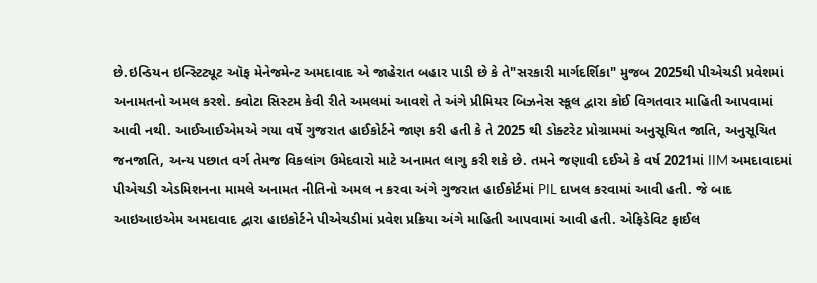છે.ઇન્ડિયન ઇન્સ્ટિટ્યૂટ ઑફ મેનેજમેન્ટ અમદાવાદ એ જાહેરાત બહાર પાડી છે કે તે"સરકારી માર્ગદર્શિકા" મુજબ 2025થી પીએચડી પ્રવેશમાં અનામતનો અમલ કરશે. ક્વોટા સિસ્ટમ કેવી રીતે અમલમાં આવશે તે અંગે પ્રીમિયર બિઝનેસ સ્કૂલ દ્વારા કોઈ વિગતવાર માહિતી આપવામાં આવી નથી. આઈઆઈએમએ ગયા વર્ષે ગુજરાત હાઈકોર્ટને જાણ કરી હતી કે તે 2025 થી ડોક્ટરેટ પ્રોગ્રામમાં અનુસૂચિત જાતિ, અનુસૂચિત જનજાતિ, અન્ય પછાત વર્ગ તેમજ વિકલાંગ ઉમેદવારો માટે અનામત લાગુ કરી શકે છે. તમને જણાવી દઈએ કે વર્ષ 2021માં IIM અમદાવાદમાં પીએચડી એડમિશનના મામલે અનામત નીતિનો અમલ ન કરવા અંગે ગુજરાત હાઈકોર્ટમાં PIL દાખલ કરવામાં આવી હતી. જે બાદ આઇઆઇએમ અમદાવાદ દ્વારા હાઇકોર્ટને પીએચડીમાં પ્રવેશ પ્રક્રિયા અંગે માહિતી આપવામાં આવી હતી. એફિડેવિટ ફાઈલ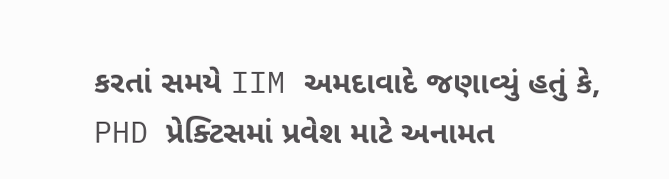કરતાં સમયે IIM અમદાવાદે જણાવ્યું હતું કે, PHD પ્રેક્ટિસમાં પ્રવેશ માટે અનામત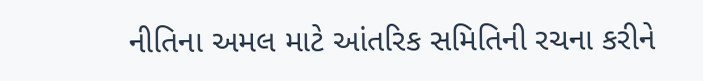નીતિના અમલ માટે આંતરિક સમિતિની રચના કરીને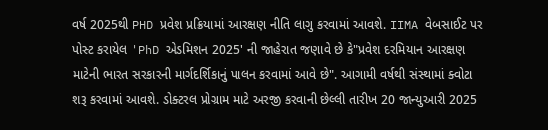વર્ષ 2025થી PHD પ્રવેશ પ્રક્રિયામાં આરક્ષણ નીતિ લાગુ કરવામાં આવશે. IIMA વેબસાઈટ પર પોસ્ટ કરાયેલ 'PhD એડમિશન 2025' ની જાહેરાત જણાવે છે કે"પ્રવેશ દરમિયાન આરક્ષણ માટેની ભારત સરકારની માર્ગદર્શિકાનું પાલન કરવામાં આવે છે". આગામી વર્ષથી સંસ્થામાં ક્વોટા શરૂ કરવામાં આવશે. ડોક્ટરલ પ્રોગ્રામ માટે અરજી કરવાની છેલ્લી તારીખ 20 જાન્યુઆરી 2025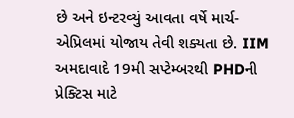છે અને ઇન્ટરવ્યું આવતા વર્ષે માર્ચ-એપ્રિલમાં યોજાય તેવી શક્યતા છે. IIM અમદાવાદે 19મી સપ્ટેમ્બરથી PHDની પ્રેક્ટિસ માટે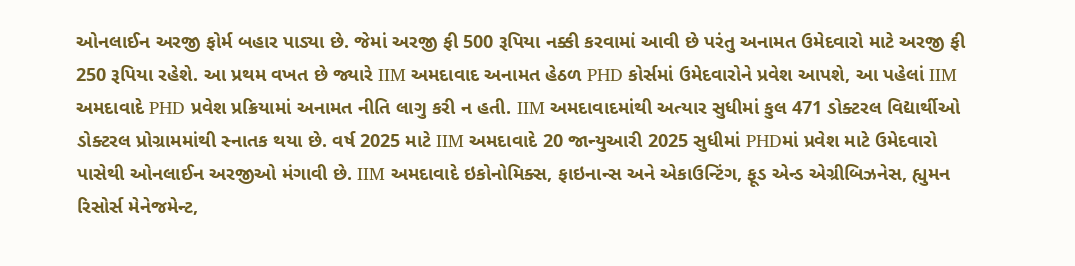ઓનલાઈન અરજી ફોર્મ બહાર પાડ્યા છે. જેમાં અરજી ફી 500 રૂપિયા નક્કી કરવામાં આવી છે પરંતુ અનામત ઉમેદવારો માટે અરજી ફી 250 રૂપિયા રહેશે. આ પ્રથમ વખત છે જ્યારે IIM અમદાવાદ અનામત હેઠળ PHD કોર્સમાં ઉમેદવારોને પ્રવેશ આપશે, આ પહેલાં IIM અમદાવાદે PHD પ્રવેશ પ્રક્રિયામાં અનામત નીતિ લાગુ કરી ન હતી. IIM અમદાવાદમાંથી અત્યાર સુધીમાં કુલ 471 ડોક્ટરલ વિદ્યાર્થીઓ ડોક્ટરલ પ્રોગ્રામમાંથી સ્નાતક થયા છે. વર્ષ 2025 માટે IIM અમદાવાદે 20 જાન્યુઆરી 2025 સુધીમાં PHDમાં પ્રવેશ માટે ઉમેદવારો પાસેથી ઓનલાઈન અરજીઓ મંગાવી છે. IIM અમદાવાદે ઇકોનોમિક્સ, ફાઇનાન્સ અને એકાઉન્ટિંગ, ફૂડ એન્ડ એગ્રીબિઝનેસ, હ્યુમન રિસોર્સ મેનેજમેન્ટ,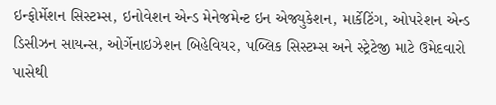ઇન્ફોર્મેશન સિસ્ટમ્સ, ઇનોવેશન એન્ડ મેનેજમેન્ટ ઇન એજ્યુકેશન, માર્કેટિંગ, ઓપરેશન એન્ડ ડિસીઝન સાયન્સ, ઓર્ગેનાઇઝેશન બિહેવિયર, પબ્લિક સિસ્ટમ્સ અને સ્ટ્રેટેજી માટે ઉમેદવારો પાસેથી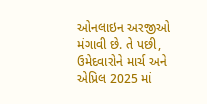ઓનલાઇન અરજીઓ મંગાવી છે. તે પછી, ઉમેદવારોને માર્ચ અને એપ્રિલ 2025 માં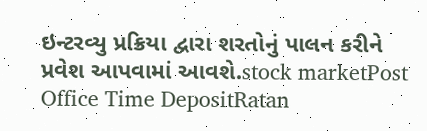ઇન્ટરવ્યુ પ્રક્રિયા દ્વારા શરતોનું પાલન કરીને પ્રવેશ આપવામાં આવશે.stock marketPost Office Time DepositRatan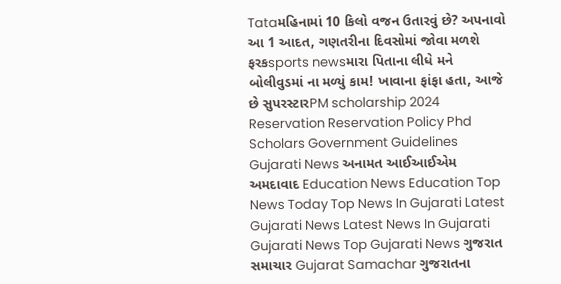Tataમહિનામાં 10 કિલો વજન ઉતારવું છે? અપનાવો આ 1 આદત, ગણતરીના દિવસોમાં જોવા મળશે ફરકsports newsમારા પિતાના લીધે મને બોલીવુડમાં ના મળ્યું કામ! ખાવાના ફાંફા હતા, આજે છે સુપરસ્ટારPM scholarship 2024
Reservation Reservation Policy Phd Scholars Government Guidelines Gujarati News અનામત આઈઆઈએમ અમદાવાદ Education News Education Top News Today Top News In Gujarati Latest Gujarati News Latest News In Gujarati Gujarati News Top Gujarati News ગુજરાત સમાચાર Gujarat Samachar ગુજરાતના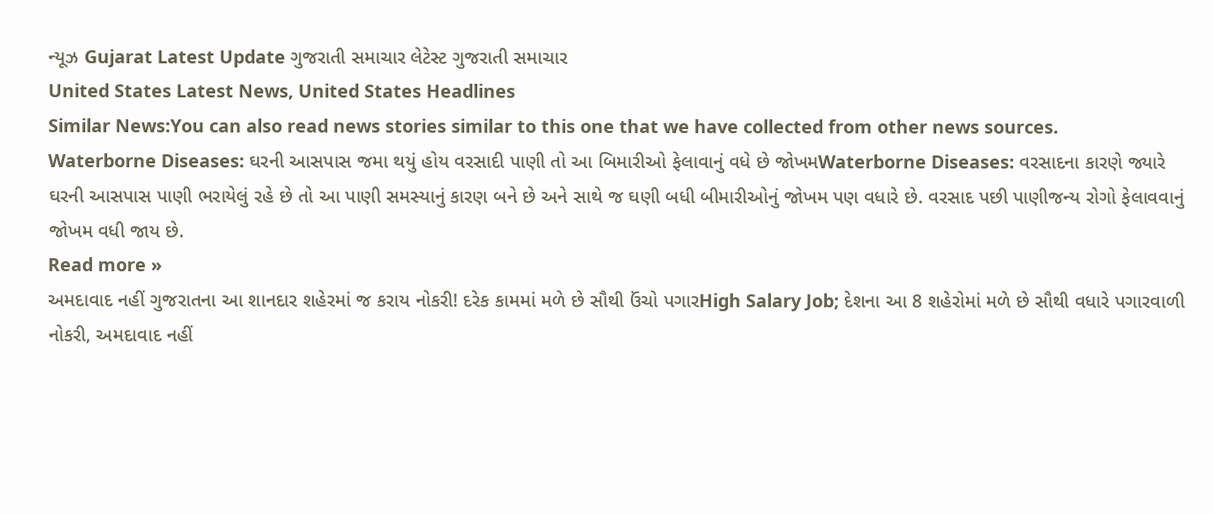ન્યૂઝ Gujarat Latest Update ગુજરાતી સમાચાર લેટેસ્ટ ગુજરાતી સમાચાર
United States Latest News, United States Headlines
Similar News:You can also read news stories similar to this one that we have collected from other news sources.
Waterborne Diseases: ઘરની આસપાસ જમા થયું હોય વરસાદી પાણી તો આ બિમારીઓ ફેલાવાનું વધે છે જોખમWaterborne Diseases: વરસાદના કારણે જ્યારે ઘરની આસપાસ પાણી ભરાયેલું રહે છે તો આ પાણી સમસ્યાનું કારણ બને છે અને સાથે જ ઘણી બધી બીમારીઓનું જોખમ પણ વધારે છે. વરસાદ પછી પાણીજન્ય રોગો ફેલાવવાનું જોખમ વધી જાય છે.
Read more »
અમદાવાદ નહીં ગુજરાતના આ શાનદાર શહેરમાં જ કરાય નોકરી! દરેક કામમાં મળે છે સૌથી ઉંચો પગારHigh Salary Job; દેશના આ 8 શહેરોમાં મળે છે સૌથી વધારે પગારવાળી નોકરી, અમદાવાદ નહીં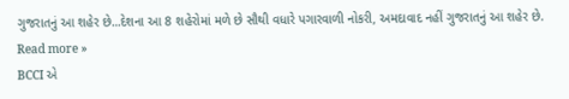ગુજરાતનું આ શહેર છે...દેશના આ 8 શહેરોમાં મળે છે સૌથી વધારે પગારવાળી નોકરી, અમદાવાદ નહીં ગુજરાતનું આ શહેર છે.
Read more »
BCCI એ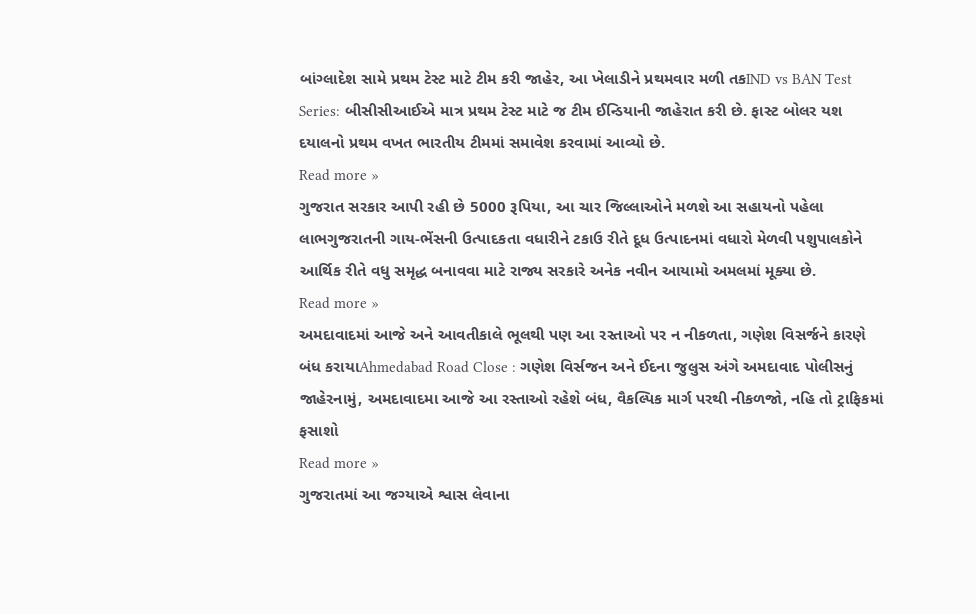બાંગ્લાદેશ સામે પ્રથમ ટેસ્ટ માટે ટીમ કરી જાહેર, આ ખેલાડીને પ્રથમવાર મળી તકIND vs BAN Test Series: બીસીસીઆઈએ માત્ર પ્રથમ ટેસ્ટ માટે જ ટીમ ઈન્ડિયાની જાહેરાત કરી છે. ફાસ્ટ બોલર યશ દયાલનો પ્રથમ વખત ભારતીય ટીમમાં સમાવેશ કરવામાં આવ્યો છે.
Read more »
ગુજરાત સરકાર આપી રહી છે 5000 રૂપિયા, આ ચાર જિલ્લાઓને મળશે આ સહાયનો પહેલા લાભગુજરાતની ગાય-ભેંસની ઉત્પાદકતા વધારીને ટકાઉ રીતે દૂધ ઉત્પાદનમાં વધારો મેળવી પશુપાલકોને આર્થિક રીતે વધુ સમૃદ્ધ બનાવવા માટે રાજ્ય સરકારે અનેક નવીન આયામો અમલમાં મૂક્યા છે.
Read more »
અમદાવાદમાં આજે અને આવતીકાલે ભૂલથી પણ આ રસ્તાઓ પર ન નીકળતા, ગણેશ વિસર્જને કારણે બંધ કરાયાAhmedabad Road Close : ગણેશ વિર્સજન અને ઈદના જુલુસ અંગે અમદાવાદ પોલીસનું જાહેરનામું, અમદાવાદમા આજે આ રસ્તાઓ રહેશે બંધ, વૈકલ્પિક માર્ગ પરથી નીકળજો, નહિ તો ટ્રાફિકમાં ફસાશો
Read more »
ગુજરાતમાં આ જગ્યાએ શ્વાસ લેવાના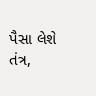પૈસા લેશે તંત્ર,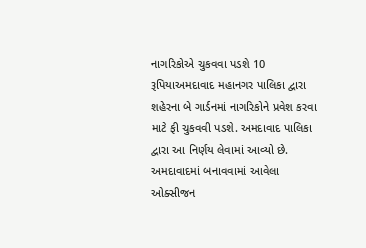નાગરિકોએ ચુકવવા પડશે 10 રૂપિયાઅમદાવાદ મહાનગર પાલિકા દ્વારા શહેરના બે ગાર્ડનમાં નાગરિકોને પ્રવેશ કરવા માટે ફી ચુકવવી પડશે. અમદાવાદ પાલિકા દ્વારા આ નિર્ણય લેવામાં આવ્યો છે. અમદાવાદમાં બનાવવામાં આવેલા ઓક્સીજન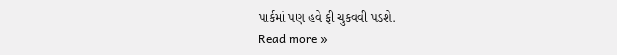પાર્કમાં પણ હવે ફી ચુકવવી પડશે.
Read more »